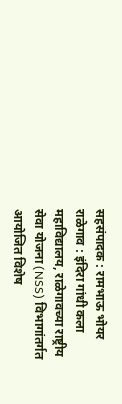सहसंपादक : रामभाऊ भोयर
राळेगाव : इंदिरा गांधी कला महाविद्यालय, राळेगावच्या राष्ट्रीय सेवा योजना (NSS) विभागांतर्गत आयोजित विशेष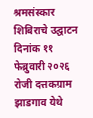श्रमसंस्कार शिबिराचे उद्घाटन दिनांक ११ फेब्रुवारी २०२६ रोजी दत्तकग्राम झाडगाव येथे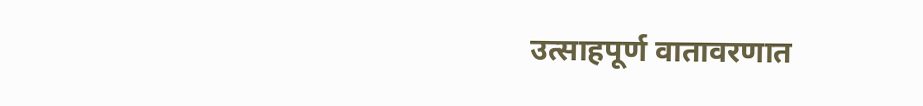उत्साहपूर्ण वातावरणात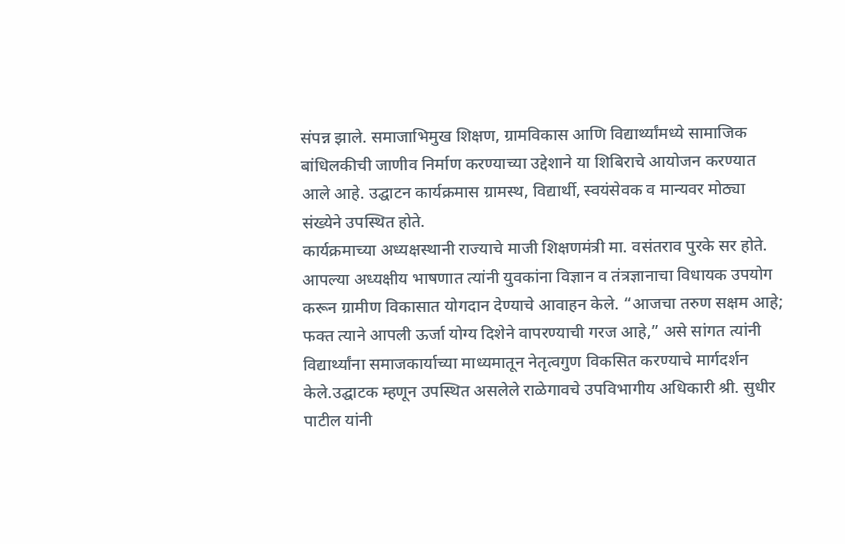संपन्न झाले. समाजाभिमुख शिक्षण, ग्रामविकास आणि विद्यार्थ्यांमध्ये सामाजिक बांधिलकीची जाणीव निर्माण करण्याच्या उद्देशाने या शिबिराचे आयोजन करण्यात आले आहे. उद्घाटन कार्यक्रमास ग्रामस्थ, विद्यार्थी, स्वयंसेवक व मान्यवर मोठ्या संख्येने उपस्थित होते.
कार्यक्रमाच्या अध्यक्षस्थानी राज्याचे माजी शिक्षणमंत्री मा. वसंतराव पुरके सर होते. आपल्या अध्यक्षीय भाषणात त्यांनी युवकांना विज्ञान व तंत्रज्ञानाचा विधायक उपयोग करून ग्रामीण विकासात योगदान देण्याचे आवाहन केले. “आजचा तरुण सक्षम आहे; फक्त त्याने आपली ऊर्जा योग्य दिशेने वापरण्याची गरज आहे,” असे सांगत त्यांनी विद्यार्थ्यांना समाजकार्याच्या माध्यमातून नेतृत्वगुण विकसित करण्याचे मार्गदर्शन केले.उद्घाटक म्हणून उपस्थित असलेले राळेगावचे उपविभागीय अधिकारी श्री. सुधीर पाटील यांनी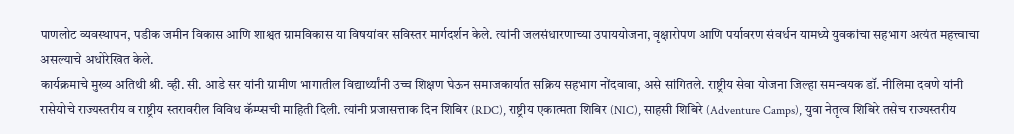पाणलोट व्यवस्थापन, पडीक जमीन विकास आणि शाश्वत ग्रामविकास या विषयांवर सविस्तर मार्गदर्शन केले. त्यांनी जलसंधारणाच्या उपाययोजना, वृक्षारोपण आणि पर्यावरण संवर्धन यामध्ये युवकांचा सहभाग अत्यंत महत्त्वाचा असल्याचे अधोरेखित केले.
कार्यक्रमाचे मुख्य अतिथी श्री. व्ही. सी. आडे सर यांनी ग्रामीण भागातील विद्यार्थ्यांनी उच्च शिक्षण घेऊन समाजकार्यात सक्रिय सहभाग नोंदवावा, असे सांगितले. राष्ट्रीय सेवा योजना जिल्हा समन्वयक डॉ. नीलिमा दवणे यांनी रासेयोचे राज्यस्तरीय व राष्ट्रीय स्तरावरील विविध कॅम्प्सची माहिती दिली. त्यांनी प्रजासत्ताक दिन शिबिर (RDC), राष्ट्रीय एकात्मता शिबिर (NIC), साहसी शिबिरे (Adventure Camps), युवा नेतृत्व शिबिरे तसेच राज्यस्तरीय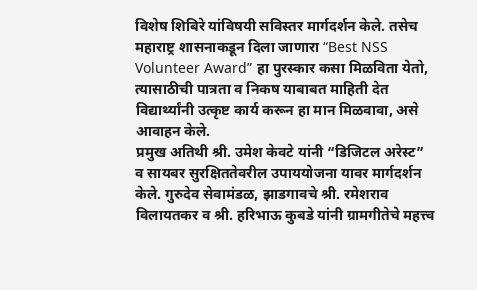विशेष शिबिरे यांविषयी सविस्तर मार्गदर्शन केले. तसेच महाराष्ट्र शासनाकडून दिला जाणारा “Best NSS Volunteer Award” हा पुरस्कार कसा मिळविता येतो, त्यासाठीची पात्रता व निकष याबाबत माहिती देत विद्यार्थ्यांनी उत्कृष्ट कार्य करून हा मान मिळवावा, असे आवाहन केले.
प्रमुख अतिथी श्री. उमेश केवटे यांनी “डिजिटल अरेस्ट” व सायबर सुरक्षिततेवरील उपाययोजना यावर मार्गदर्शन केले. गुरुदेव सेवामंडळ, झाडगावचे श्री. रमेशराव विलायतकर व श्री. हरिभाऊ कुबडे यांनी ग्रामगीतेचे महत्त्व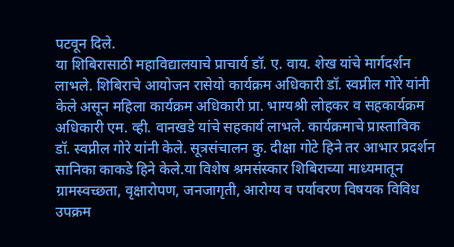पटवून दिले.
या शिबिरासाठी महाविद्यालयाचे प्राचार्य डॉ. ए. वाय. शेख यांचे मार्गदर्शन लाभले. शिबिराचे आयोजन रासेयो कार्यक्रम अधिकारी डॉ. स्वप्नील गोरे यांनी केले असून महिला कार्यक्रम अधिकारी प्रा. भाग्यश्री लोहकर व सहकार्यक्रम अधिकारी एम. व्ही. वानखडे यांचे सहकार्य लाभले. कार्यक्रमाचे प्रास्ताविक डॉ. स्वप्नील गोरे यांनी केले. सूत्रसंचालन कु. दीक्षा गोटे हिने तर आभार प्रदर्शन सानिका काकडे हिने केले.या विशेष श्रमसंस्कार शिबिराच्या माध्यमातून ग्रामस्वच्छता, वृक्षारोपण, जनजागृती, आरोग्य व पर्यावरण विषयक विविध उपक्रम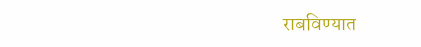राबविण्यात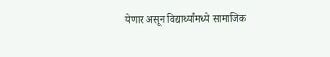येणार असून विद्यार्थ्यांमध्ये सामाजिक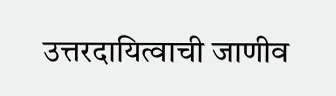उत्तरदायित्वाची जाणीव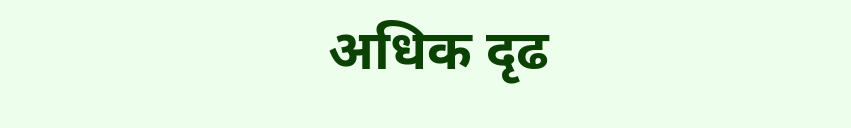अधिक दृढ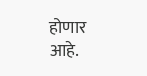होणार आहे.